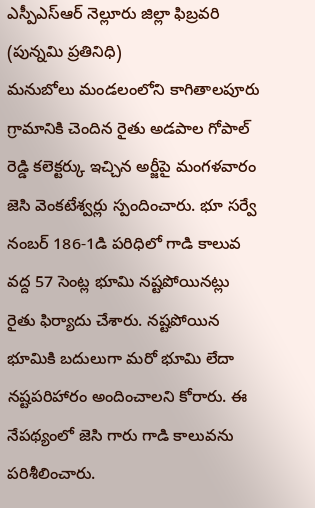ఎస్పీఎస్ఆర్ నెల్లూరు జిల్లా ఫిబ్రవరి (పున్నమి ప్రతినిధి)
మనుబోలు మండలంలోని కాగితాలపూరు గ్రామానికి చెందిన రైతు అడపాల గోపాల్ రెడ్డి కలెక్టర్కు ఇచ్చిన అర్జీపై మంగళవారం జెసి వెంకటేశ్వర్లు స్పందించారు. భూ సర్వే నంబర్ 186-1డి పరిధిలో గాడి కాలువ వద్ద 57 సెంట్ల భూమి నష్టపోయినట్లు రైతు ఫిర్యాదు చేశారు. నష్టపోయిన భూమికి బదులుగా మరో భూమి లేదా నష్టపరిహారం అందించాలని కోరారు. ఈ నేపథ్యంలో జెసి గారు గాడి కాలువను పరిశీలించారు.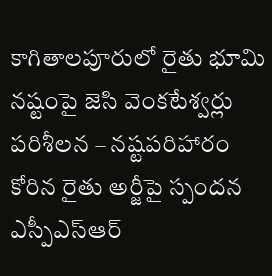కాగితాలపూరులో రైతు భూమి నష్టంపై జెసి వెంకటేశ్వర్లు పరిశీలన – నష్టపరిహారం కోరిన రైతు అర్జీపై స్పందన
ఎస్పీఎస్ఆర్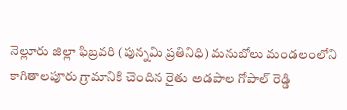నెల్లూరు జిల్లా ఫిబ్రవరి (పున్నమి ప్రతినిధి) మనుబోలు మండలంలోని కాగితాలపూరు గ్రామానికి చెందిన రైతు అడపాల గోపాల్ రెడ్డి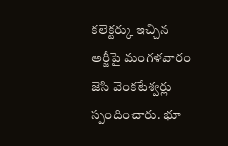కలెక్టర్కు ఇచ్చిన అర్జీపై మంగళవారం జెసి వెంకటేశ్వర్లు స్పందించారు. భూ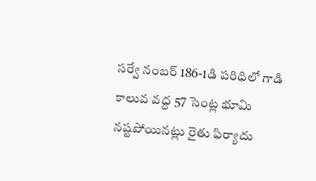సర్వే నంబర్ 186-1డి పరిధిలో గాడి కాలువ వద్ద 57 సెంట్ల భూమి నష్టపోయినట్లు రైతు ఫిర్యాదు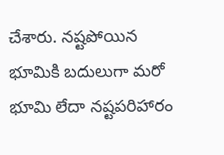చేశారు. నష్టపోయిన భూమికి బదులుగా మరో భూమి లేదా నష్టపరిహారం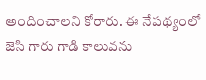అందించాలని కోరారు. ఈ నేపథ్యంలో జెసి గారు గాడి కాలువను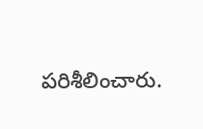పరిశీలించారు.